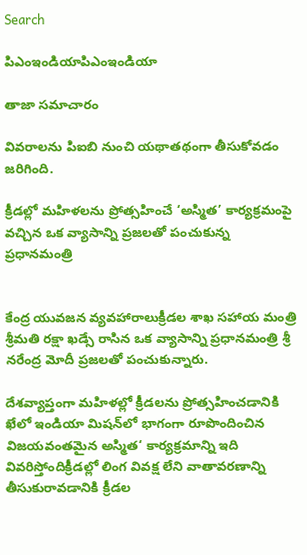Search

పిఎంఇండియాపిఎంఇండియా

తాజా స‌మాచారం

వివరాలను పిఐబి నుంచి యథాతథంగా తీసుకోవడం జరిగింది.

క్రీడల్లో మహిళలను ప్రోత్సహించే ‘అస్మిత’ కార్యక్రమంపై వచ్చిన ఒక వ్యాసాన్ని ప్రజలతో పంచుకున్న ప్రధానమంత్రి


కేంద్ర యువజన వ్యవహారాలుక్రీడల శాఖ సహాయ మంత్రి శ్రీమతి రక్షా ఖడ్సే రాసిన ఒక వ్యాసాన్ని ప్రధానమంత్రి శ్రీ నరేంద్ర మోదీ ప్రజలతో పంచుకున్నారు.

దేశవ్యాప్తంగా మహిళల్లో క్రీడలను ప్రోత్సహించడానికి ఖేలో ఇండియా మిషన్‌లో భాగంగా రూపొందించిన విజయవంతమైన అస్మిత‘ కార్యక్రమాన్ని ఇది వివరిస్తోందిక్రీడల్లో లింగ వివక్ష లేని వాతావరణాన్ని తీసుకురావడానికి క్రీడల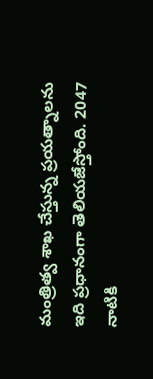మంత్రిత్వ శాఖ చేస్తున్న ప్రయత్నాలను ఇది ప్రధానంగా తెలియజేస్తోంది. 2047 నాటికి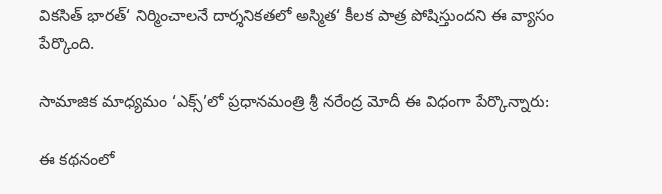వికసిత్ భారత్‘ నిర్మించాలనే దార్శనికతలో అస్మిత‘ కీలక పాత్ర పోషిస్తుందని ఈ వ్యాసం పేర్కొంది.

సామాజిక మాధ్యమం ‘ఎక్స్’లో ప్రధానమంత్రి శ్రీ నరేంద్ర మోదీ ఈ విధంగా పేర్కొన్నారు:

ఈ కథనంలో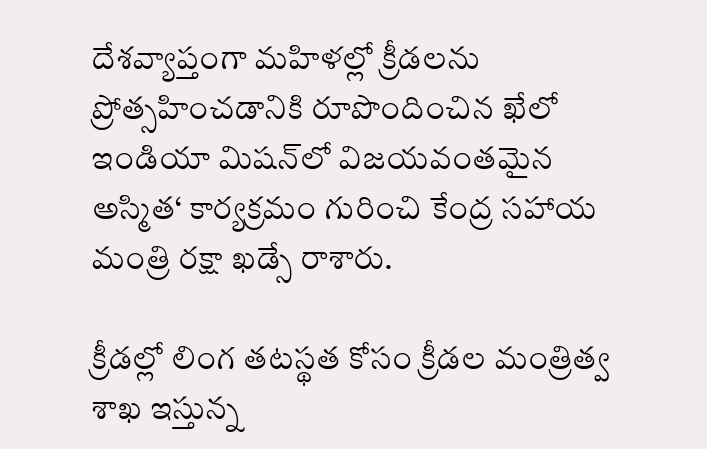దేశవ్యాప్తంగా మహిళల్లో క్రీడలను ప్రోత్సహించడానికి రూపొందించిన ఖేలో ఇండియా మిషన్‌లో విజయవంతమైన అస్మిత‘ కార్యక్రమం గురించి కేంద్ర సహాయ మంత్రి రక్షా ఖడ్సే రాశారు.

క్రీడల్లో లింగ తటస్థత కోసం క్రీడల మంత్రిత్వ శాఖ ఇస్తున్న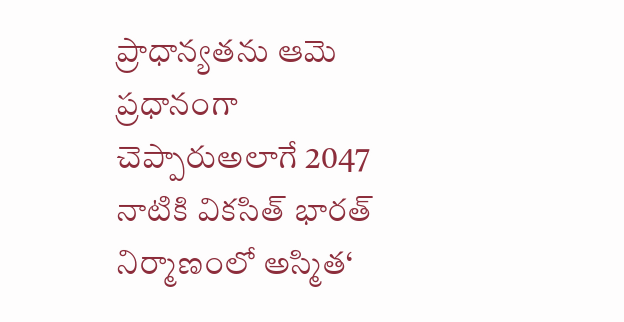ప్రాధాన్యతను ఆమె ప్రధానంగా చెప్పారుఅలాగే 2047 నాటికి వికసిత్ భారత్ నిర్మాణంలో అస్మిత‘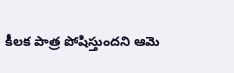కీలక పాత్ర పోషిస్తుందని ఆమె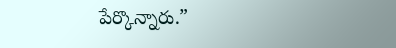పేర్కొన్నారు.”